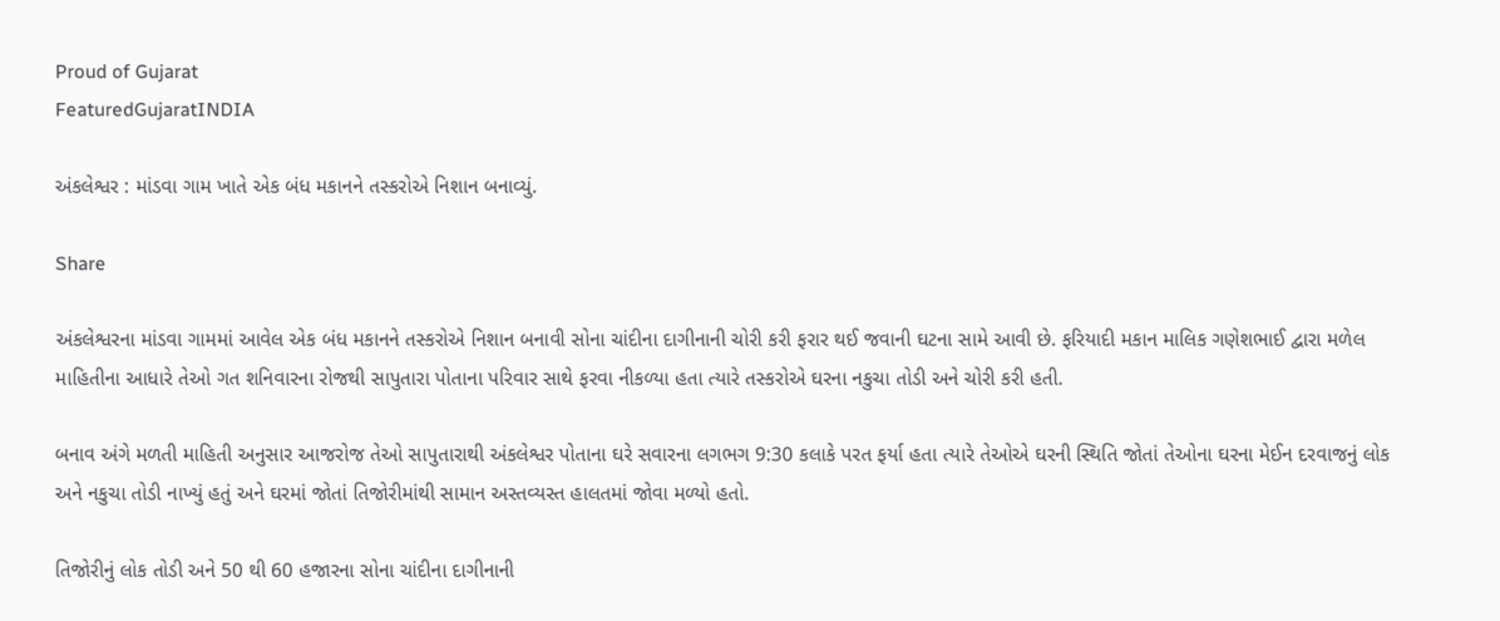Proud of Gujarat
FeaturedGujaratINDIA

અંકલેશ્વર : માંડવા ગામ ખાતે એક બંધ મકાનને તસ્કરોએ નિશાન બનાવ્યું.

Share

અંકલેશ્વરના માંડવા ગામમાં આવેલ એક બંધ મકાનને તસ્કરોએ નિશાન બનાવી સોના ચાંદીના દાગીનાની ચોરી કરી ફરાર થઈ જવાની ઘટના સામે આવી છે. ફરિયાદી મકાન માલિક ગણેશભાઈ દ્વારા મળેલ માહિતીના આધારે તેઓ ગત શનિવારના રોજથી સાપુતારા પોતાના પરિવાર સાથે ફરવા નીકળ્યા હતા ત્યારે તસ્કરોએ ઘરના નકુચા તોડી અને ચોરી કરી હતી.

બનાવ અંગે મળતી માહિતી અનુસાર આજરોજ તેઓ સાપુતારાથી અંકલેશ્વર પોતાના ઘરે સવારના લગભગ 9:30 કલાકે પરત ફર્યા હતા ત્યારે તેઓએ ઘરની સ્થિતિ જોતાં તેઓના ઘરના મેઈન દરવાજનું લોક અને નકુચા તોડી નાખ્યું હતું અને ઘરમાં જોતાં તિજોરીમાંથી સામાન અસ્તવ્યસ્ત હાલતમાં જોવા મળ્યો હતો.

તિજોરીનું લોક તોડી અને 50 થી 60 હજારના સોના ચાંદીના દાગીનાની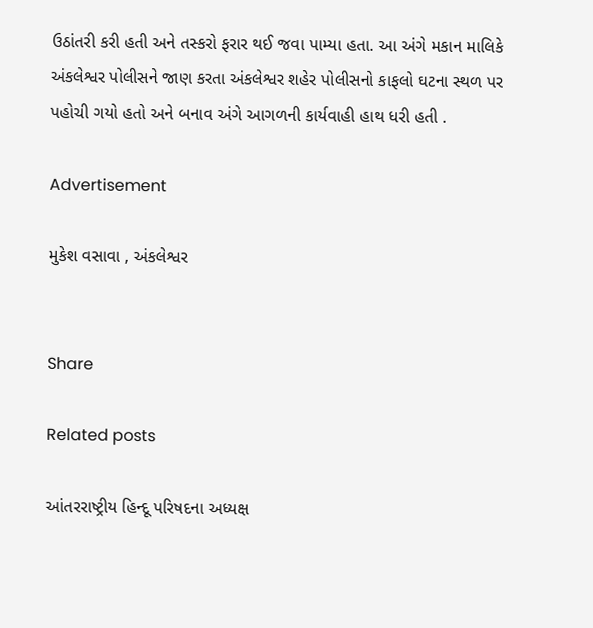ઉઠાંતરી કરી હતી અને તસ્કરો ફરાર થઈ જવા પામ્યા હતા. આ અંગે મકાન માલિકે અંકલેશ્વર પોલીસને જાણ કરતા અંકલેશ્વર શહેર પોલીસનો કાફલો ઘટના સ્થળ પર પહોચી ગયો હતો અને બનાવ અંગે આગળની કાર્યવાહી હાથ ધરી હતી .

Advertisement

મુકેશ વસાવા , અંકલેશ્વર


Share

Related posts

આંતરરાષ્ટ્રીય હિન્દૂ પરિષદના અધ્યક્ષ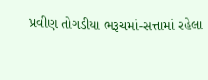પ્રવીણ તોગડીયા ભરૂચમાં-સત્તામાં રહેલા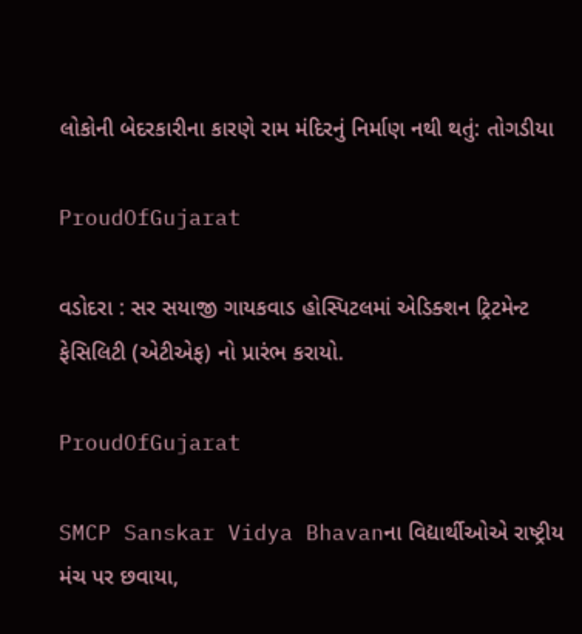લોકોની બેદરકારીના કારણે રામ મંદિરનું નિર્માણ નથી થતું: તોગડીયા

ProudOfGujarat

વડોદરા : સર સયાજી ગાયકવાડ હોસ્પિટલમાં એડિક્શન ટ્રિટમેન્ટ ફેસિલિટી (એટીએફ) નો પ્રારંભ કરાયો.

ProudOfGujarat

SMCP Sanskar Vidya Bhavanના વિદ્યાર્થીઓએ રાષ્ટ્રીય મંચ પર છવાયા,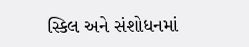સ્કિલ અને સંશોધનમાં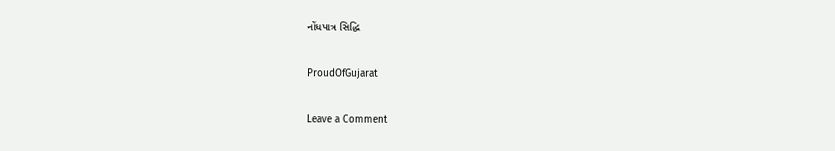નોંધપાત્ર સિદ્ધિ

ProudOfGujarat

Leave a Comment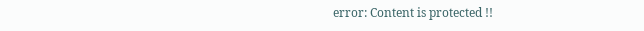error: Content is protected !!